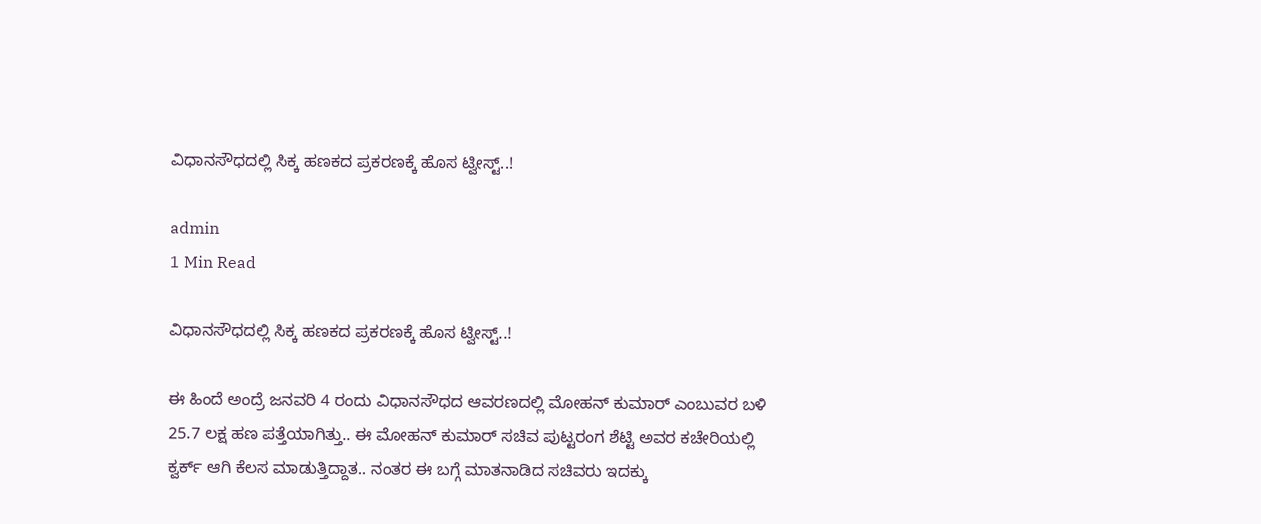ವಿಧಾನಸೌಧದಲ್ಲಿ ಸಿಕ್ಕ ಹಣಕದ ಪ್ರಕರಣಕ್ಕೆ ಹೊಸ ಟ್ವೀಸ್ಟ್..!

admin
1 Min Read

ವಿಧಾನಸೌಧದಲ್ಲಿ ಸಿಕ್ಕ ಹಣಕದ ಪ್ರಕರಣಕ್ಕೆ ಹೊಸ ಟ್ವೀಸ್ಟ್..!

ಈ ಹಿಂದೆ ಅಂದ್ರೆ ಜನವರಿ 4 ರಂದು ವಿಧಾನಸೌಧದ ಆವರಣದಲ್ಲಿ ಮೋಹನ್ ಕುಮಾರ್ ಎಂಬುವರ ಬಳಿ 25.7 ಲಕ್ಷ ಹಣ ಪತ್ತೆಯಾಗಿತ್ತು.. ಈ ಮೋಹನ್ ಕುಮಾರ್ ಸಚಿವ ಪುಟ್ಟರಂಗ ಶೆಟ್ಟಿ ಅವರ ಕಚೇರಿಯಲ್ಲಿ ಕ್ವರ್ಕ್ ಆಗಿ ಕೆಲಸ ಮಾಡುತ್ತಿದ್ದಾತ.. ನಂತರ ಈ ಬಗ್ಗೆ ಮಾತನಾಡಿದ ಸಚಿವರು ಇದಕ್ಕು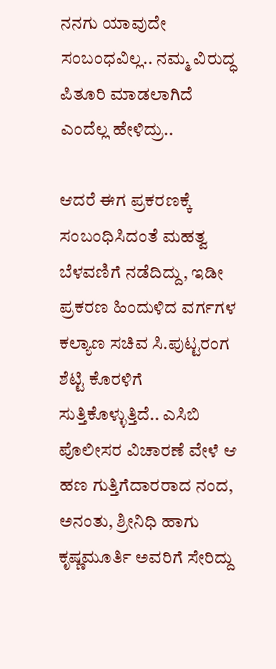ನನಗು ಯಾವುದೇ ಸಂಬಂಧವಿಲ್ಲ.. ನಮ್ಮ ವಿರುದ್ಧ ಪಿತೂರಿ ಮಾಡಲಾಗಿದೆ ಎಂದೆಲ್ಲ ಹೇಳಿದ್ರು..

ಆದರೆ ಈಗ ಪ್ರಕರಣಕ್ಕೆ ಸಂಬಂಧಿಸಿದಂತೆ ಮಹತ್ವ ಬೆಳವಣಿಗೆ ನಡೆದಿದ್ದು, ಇಡೀ ಪ್ರಕರಣ ಹಿಂದುಳಿದ ವರ್ಗಗಳ ಕಲ್ಯಾಣ ಸಚಿವ ಸಿ.ಪುಟ್ಟರಂಗ ಶೆಟ್ಟಿ ಕೊರಳಿಗೆ ಸುತ್ತಿಕೊಳ್ಳುತ್ತಿದೆ.. ಎಸಿಬಿ ಪೊಲೀಸರ ವಿಚಾರಣೆ ವೇಳೆ ಆ ಹಣ ಗುತ್ತಿಗೆದಾರರಾದ ನಂದ, ಅನಂತು, ಶ್ರೀನಿಧಿ ಹಾಗು ಕೃಷ್ಣಮೂರ್ತಿ ಅವರಿಗೆ ಸೇರಿದ್ದು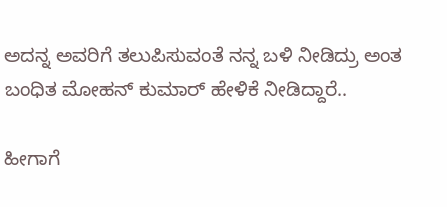ಅದನ್ನ ಅವರಿಗೆ ತಲುಪಿಸುವಂತೆ ನನ್ನ ಬಳಿ ನೀಡಿದ್ರು ಅಂತ ಬಂಧಿತ ಮೋಹನ್ ಕುಮಾರ್ ಹೇಳಿಕೆ ನೀಡಿದ್ದಾರೆ‌..

ಹೀಗಾಗೆ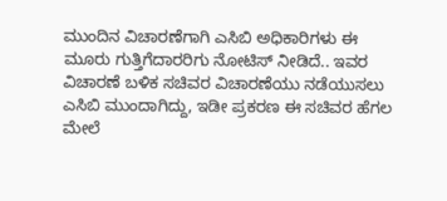ಮುಂದಿನ ವಿಚಾರಣೆಗಾಗಿ ಎಸಿಬಿ ಅಧಿಕಾರಿಗಳು ಈ ಮೂರು ಗುತ್ತಿಗೆದಾರರಿಗು ನೋಟಿಸ್ ನೀಡಿದೆ.. ಇವರ ವಿಚಾರಣೆ ಬಳಿಕ ಸಚಿವರ ವಿಚಾರಣೆಯು ನಡೆಯುಸಲು ಎಸಿಬಿ ಮುಂದಾಗಿದ್ದು, ಇಡೀ ಪ್ರಕರಣ ಈ ಸಚಿವರ ಹೆಗಲ ಮೇಲೆ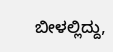ಬೀಳಲ್ಲಿದ್ದು,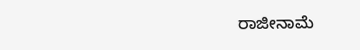ರಾಜೀನಾಮೆ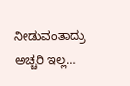ನೀಡುವಂತಾದ್ರು ಅಚ್ಚರಿ ಇಲ್ಲ…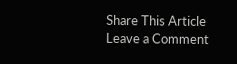Share This Article
Leave a Comment